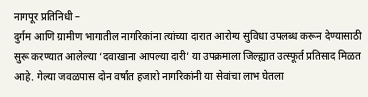नागपूर प्रतिनिधी –
दुर्गम आणि ग्रामीण भागातील नागरिकांना त्यांच्या दारात आरोग्य सुविधा उपलब्ध करून देण्यासाठी सुरू करण्यात आलेल्या ‘दवाखाना आपल्या दारी’ या उपक्रमाला जिल्ह्यात उत्स्फूर्त प्रतिसाद मिळत आहे. गेल्या जवळपास दोन वर्षांत हजारो नागरिकांनी या सेवांचा लाभ घेतला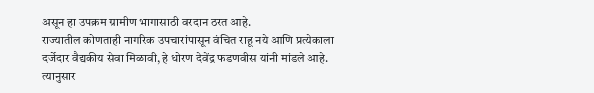असून हा उपक्रम ग्रामीण भागासाठी वरदान ठरत आहे.
राज्यातील कोणताही नागरिक उपचारांपासून वंचित राहू नये आणि प्रत्येकाला दर्जेदार वैद्यकीय सेवा मिळावी, हे धोरण देवेंद्र फडणवीस यांनी मांडले आहे. त्यानुसार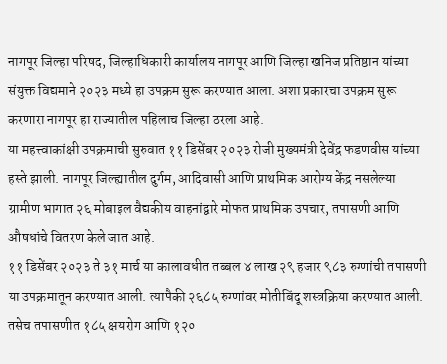नागपूर जिल्हा परिषद, जिल्हाधिकारी कार्यालय नागपूर आणि जिल्हा खनिज प्रतिष्ठान यांच्या संयुक्त विद्यमाने २०२३ मध्ये हा उपक्रम सुरू करण्यात आला. अशा प्रकारचा उपक्रम सुरू करणारा नागपूर हा राज्यातील पहिलाच जिल्हा ठरला आहे.
या महत्त्वाकांक्षी उपक्रमाची सुरुवात ११ डिसेंबर २०२३ रोजी मुख्यमंत्री देवेंद्र फडणवीस यांच्या हस्ते झाली. नागपूर जिल्ह्यातील दुर्गम, आदिवासी आणि प्राथमिक आरोग्य केंद्र नसलेल्या ग्रामीण भागात २६ मोबाइल वैद्यकीय वाहनांद्वारे मोफत प्राथमिक उपचार, तपासणी आणि औषधांचे वितरण केले जात आहे.
११ डिसेंबर २०२३ ते ३१ मार्च या कालावधीत तब्बल ४ लाख २९ हजार ९८३ रुग्णांची तपासणी या उपक्रमातून करण्यात आली. त्यापैकी २६८५ रुग्णांवर मोतीबिंदू शस्त्रक्रिया करण्यात आली. तसेच तपासणीत १८५ क्षयरोग आणि १२०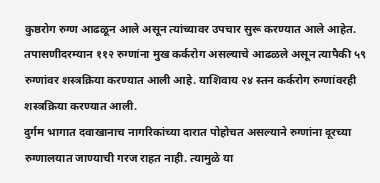कुष्ठरोग रुग्ण आढळून आले असून त्यांच्यावर उपचार सुरू करण्यात आले आहेत.
तपासणीदरम्यान ११२ रुग्णांना मुख कर्करोग असल्याचे आढळले असून त्यापैकी ५९ रुग्णांवर शस्त्रक्रिया करण्यात आली आहे. याशिवाय २४ स्तन कर्करोग रुग्णांवरही शस्त्रक्रिया करण्यात आली.
दुर्गम भागात दवाखानाच नागरिकांच्या दारात पोहोचत असल्याने रुग्णांना दूरच्या रुग्णालयात जाण्याची गरज राहत नाही. त्यामुळे या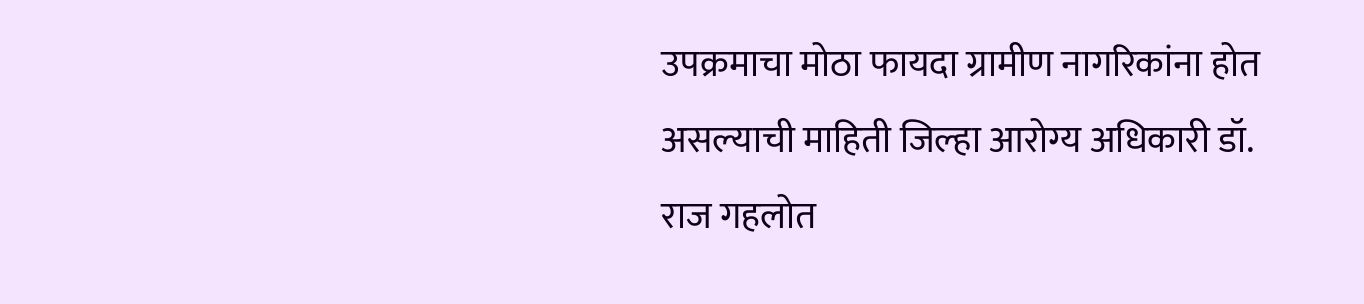उपक्रमाचा मोठा फायदा ग्रामीण नागरिकांना होत असल्याची माहिती जिल्हा आरोग्य अधिकारी डॉ. राज गहलोत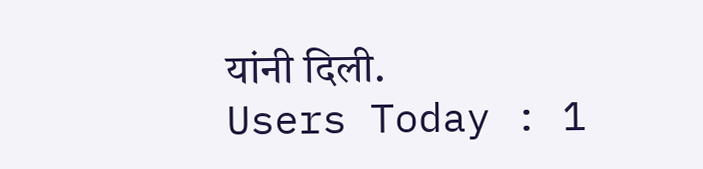यांनी दिली.
Users Today : 1